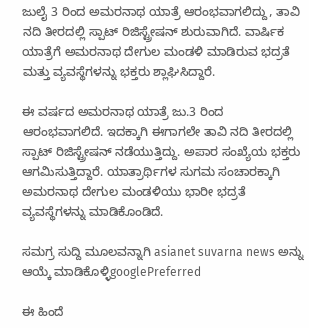ಜುಲೈ 3 ರಿಂದ ಅಮರನಾಥ ಯಾತ್ರೆ ಆರಂಭವಾಗಲಿದ್ದು, ತಾವಿ ನದಿ ತೀರದಲ್ಲಿ ಸ್ಪಾಟ್ ರಿಜಿಸ್ಟ್ರೇಷನ್ ಶುರುವಾಗಿದೆ. ವಾರ್ಷಿಕ ಯಾತ್ರೆಗೆ ಅಮರನಾಥ ದೇಗುಲ ಮಂಡಳಿ ಮಾಡಿರುವ ಭದ್ರತೆ ಮತ್ತು ವ್ಯವಸ್ಥೆಗಳನ್ನು ಭಕ್ತರು ಶ್ಲಾಘಿಸಿದ್ದಾರೆ.

ಈ ವರ್ಷದ ಅಮರನಾಥ ಯಾತ್ರೆ ಜು.3 ರಿಂದ ಆರಂಭವಾಗಲಿದೆ. ಇದಕ್ಕಾಗಿ ಈಗಾಗಲೇ ತಾವಿ ನದಿ ತೀರದಲ್ಲಿ ಸ್ಪಾಟ್ ರಿಜಿಸ್ಟ್ರೇಷನ್ ನಡೆಯುತ್ತಿದ್ದು. ಅಪಾರ ಸಂಖ್ಯೆಯ ಭಕ್ತರು ಆಗಮಿಸುತ್ತಿದ್ದಾರೆ. ಯಾತ್ರಾರ್ಥಿಗಳ ಸುಗಮ ಸಂಚಾರಕ್ಕಾಗಿ ಅಮರನಾಥ ದೇಗುಲ ಮಂಡಳಿಯು ಭಾರೀ ಭದ್ರತೆ ವ್ಯವಸ್ಥೆಗಳನ್ನು ಮಾಡಿಕೊಂಡಿದೆ.

ಸಮಗ್ರ ಸುದ್ದಿ ಮೂಲವನ್ನಾಗಿ asianet suvarna news ಅನ್ನು ಆಯ್ಕೆ ಮಾಡಿಕೊಳ್ಳಿgooglePreferred

ಈ ಹಿಂದೆ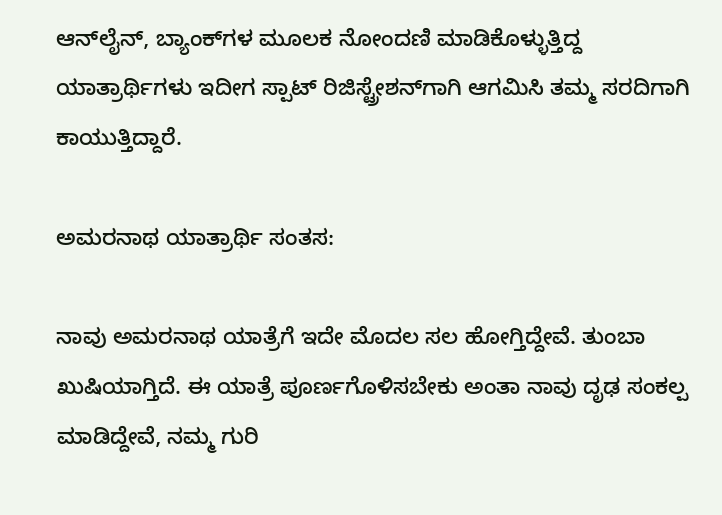ಆನ್‌ಲೈನ್, ಬ್ಯಾಂಕ್‌ಗಳ ಮೂಲಕ ನೋಂದಣಿ ಮಾಡಿಕೊಳ್ಳುತ್ತಿದ್ದ ಯಾತ್ರಾರ್ಥಿಗಳು ಇದೀಗ ಸ್ಪಾಟ್ ರಿಜಿಸ್ಟ್ರೇಶನ್‌ಗಾಗಿ ಆಗಮಿಸಿ ತಮ್ಮ ಸರದಿಗಾಗಿ ಕಾಯುತ್ತಿದ್ದಾರೆ.

ಅಮರನಾಥ ಯಾತ್ರಾರ್ಥಿ ಸಂತಸ:

ನಾವು ಅಮರನಾಥ ಯಾತ್ರೆಗೆ ಇದೇ ಮೊದಲ ಸಲ ಹೋಗ್ತಿದ್ದೇವೆ. ತುಂಬಾ ಖುಷಿಯಾಗ್ತಿದೆ. ಈ ಯಾತ್ರೆ ಪೂರ್ಣಗೊಳಿಸಬೇಕು ಅಂತಾ ನಾವು ದೃಢ ಸಂಕಲ್ಪ ಮಾಡಿದ್ದೇವೆ, ನಮ್ಮ ಗುರಿ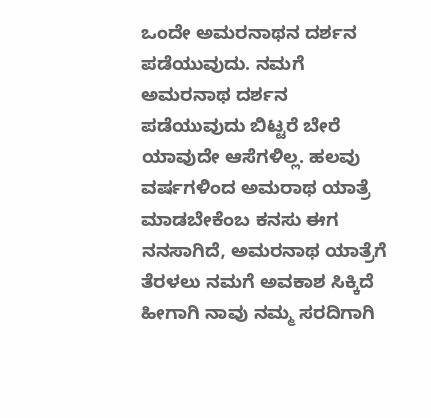ಒಂದೇ ಅಮರನಾಥನ ದರ್ಶನ ಪಡೆಯುವುದು. ನಮಗೆ ಅಮರನಾಥ ದರ್ಶನ ಪಡೆಯುವುದು ಬಿಟ್ಟರೆ ಬೇರೆ ಯಾವುದೇ ಆಸೆಗಳಿಲ್ಲ. ಹಲವು ವರ್ಷಗಳಿಂದ ಅಮರಾಥ ಯಾತ್ರೆ ಮಾಡಬೇಕೆಂಬ ಕನಸು ಈಗ ನನಸಾಗಿದೆ, ಅಮರನಾಥ ಯಾತ್ರೆಗೆ ತೆರಳಲು ನಮಗೆ ಅವಕಾಶ ಸಿಕ್ಕಿದೆ ಹೀಗಾಗಿ ನಾವು ನಮ್ಮ ಸರದಿಗಾಗಿ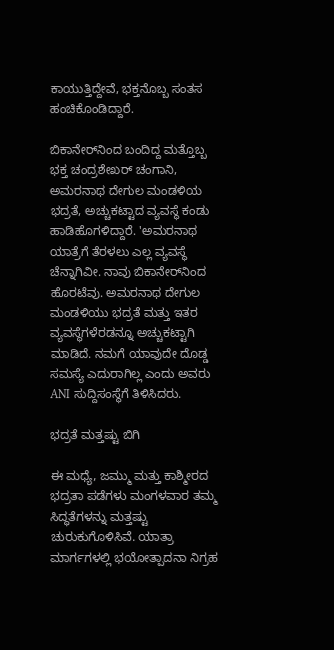ಕಾಯುತ್ತಿದ್ದೇವೆ, ಭಕ್ತನೊಬ್ಬ ಸಂತಸ ಹಂಚಿಕೊಂಡಿದ್ದಾರೆ.

ಬಿಕಾನೇರ್‌ನಿಂದ ಬಂದಿದ್ದ ಮತ್ತೊಬ್ಬ ಭಕ್ತ ಚಂದ್ರಶೇಖರ್ ಚಂಗಾನಿ, ಅಮರನಾಥ ದೇಗುಲ ಮಂಡಳಿಯ ಭದ್ರತೆ, ಅಚ್ಚುಕಟ್ಟಾದ ವ್ಯವಸ್ಥೆ ಕಂಡು ಹಾಡಿಹೊಗಳಿದ್ದಾರೆ. 'ಅಮರನಾಥ ಯಾತ್ರೆಗೆ ತೆರಳಲು ಎಲ್ಲ ವ್ಯವಸ್ಥೆ ಚೆನ್ನಾಗಿವೀ. ನಾವು ಬಿಕಾನೇರ್‌ನಿಂದ ಹೊರಟೆವು. ಅಮರನಾಥ ದೇಗುಲ ಮಂಡಳಿಯು ಭದ್ರತೆ ಮತ್ತು ಇತರ ವ್ಯವಸ್ಥೆಗಳೆರಡನ್ನೂ ಅಚ್ಚುಕಟ್ಟಾಗಿ ಮಾಡಿದೆ. ನಮಗೆ ಯಾವುದೇ ದೊಡ್ಡ ಸಮಸ್ಯೆ ಎದುರಾಗಿಲ್ಲ ಎಂದು ಅವರು ANI ಸುದ್ದಿಸಂಸ್ಥೆಗೆ ತಿಳಿಸಿದರು.

ಭದ್ರತೆ ಮತ್ತಷ್ಟು ಬಿಗಿ

ಈ ಮಧ್ಯೆ, ಜಮ್ಮು ಮತ್ತು ಕಾಶ್ಮೀರದ ಭದ್ರತಾ ಪಡೆಗಳು ಮಂಗಳವಾರ ತಮ್ಮ ಸಿದ್ಧತೆಗಳನ್ನು ಮತ್ತಷ್ಟು ಚುರುಕುಗೊಳಿಸಿವೆ. ಯಾತ್ರಾ ಮಾರ್ಗಗಳಲ್ಲಿ ಭಯೋತ್ಪಾದನಾ ನಿಗ್ರಹ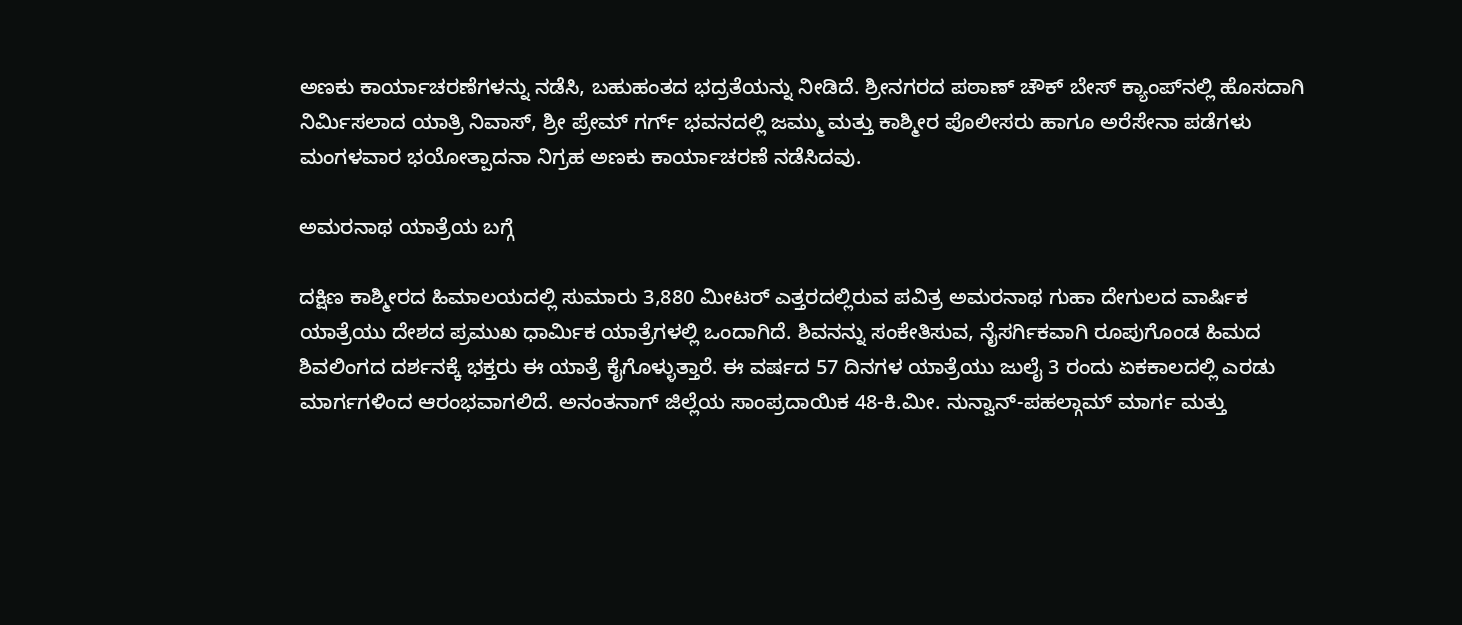ಅಣಕು ಕಾರ್ಯಾಚರಣೆಗಳನ್ನು ನಡೆಸಿ, ಬಹುಹಂತದ ಭದ್ರತೆಯನ್ನು ನೀಡಿದೆ. ಶ್ರೀನಗರದ ಪಠಾಣ್ ಚೌಕ್ ಬೇಸ್ ಕ್ಯಾಂಪ್‌ನಲ್ಲಿ ಹೊಸದಾಗಿ ನಿರ್ಮಿಸಲಾದ ಯಾತ್ರಿ ನಿವಾಸ್, ಶ್ರೀ ಪ್ರೇಮ್ ಗರ್ಗ್ ಭವನದಲ್ಲಿ ಜಮ್ಮು ಮತ್ತು ಕಾಶ್ಮೀರ ಪೊಲೀಸರು ಹಾಗೂ ಅರೆಸೇನಾ ಪಡೆಗಳು ಮಂಗಳವಾರ ಭಯೋತ್ಪಾದನಾ ನಿಗ್ರಹ ಅಣಕು ಕಾರ್ಯಾಚರಣೆ ನಡೆಸಿದವು.

ಅಮರನಾಥ ಯಾತ್ರೆಯ ಬಗ್ಗೆ

ದಕ್ಷಿಣ ಕಾಶ್ಮೀರದ ಹಿಮಾಲಯದಲ್ಲಿ ಸುಮಾರು 3,880 ಮೀಟರ್ ಎತ್ತರದಲ್ಲಿರುವ ಪವಿತ್ರ ಅಮರನಾಥ ಗುಹಾ ದೇಗುಲದ ವಾರ್ಷಿಕ ಯಾತ್ರೆಯು ದೇಶದ ಪ್ರಮುಖ ಧಾರ್ಮಿಕ ಯಾತ್ರೆಗಳಲ್ಲಿ ಒಂದಾಗಿದೆ. ಶಿವನನ್ನು ಸಂಕೇತಿಸುವ, ನೈಸರ್ಗಿಕವಾಗಿ ರೂಪುಗೊಂಡ ಹಿಮದ ಶಿವಲಿಂಗದ ದರ್ಶನಕ್ಕೆ ಭಕ್ತರು ಈ ಯಾತ್ರೆ ಕೈಗೊಳ್ಳುತ್ತಾರೆ. ಈ ವರ್ಷದ 57 ದಿನಗಳ ಯಾತ್ರೆಯು ಜುಲೈ 3 ರಂದು ಏಕಕಾಲದಲ್ಲಿ ಎರಡು ಮಾರ್ಗಗಳಿಂದ ಆರಂಭವಾಗಲಿದೆ. ಅನಂತನಾಗ್ ಜಿಲ್ಲೆಯ ಸಾಂಪ್ರದಾಯಿಕ 48-ಕಿ.ಮೀ. ನುನ್ವಾನ್-ಪಹಲ್ಗಾಮ್ ಮಾರ್ಗ ಮತ್ತು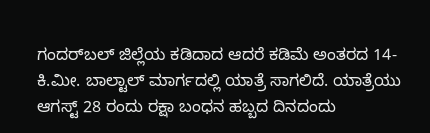ಗಂದರ್‌ಬಲ್ ಜಿಲ್ಲೆಯ ಕಡಿದಾದ ಆದರೆ ಕಡಿಮೆ ಅಂತರದ 14-ಕಿ.ಮೀ. ಬಾಲ್ಟಾಲ್ ಮಾರ್ಗದಲ್ಲಿ ಯಾತ್ರೆ ಸಾಗಲಿದೆ. ಯಾತ್ರೆಯು ಆಗಸ್ಟ್ 28 ರಂದು ರಕ್ಷಾ ಬಂಧನ ಹಬ್ಬದ ದಿನದಂದು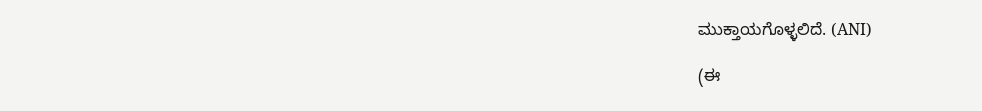ಮುಕ್ತಾಯಗೊಳ್ಳಲಿದೆ. (ANI)

(ಈ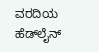ವರದಿಯ ಹೆಡ್‌ಲೈನ್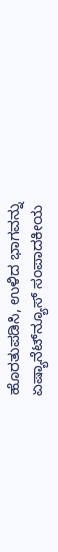ಹೊರತುಪಡಿಸಿ, ಉಳಿದ ಭಾಗವನ್ನು ಏಷ್ಯಾನೆಟ್‌ನ್ಯೂಸ್ ಸಂಪಾದಕೀಯ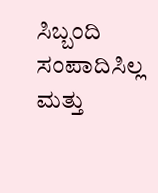ಸಿಬ್ಬಂದಿ ಸಂಪಾದಿಸಿಲ್ಲ ಮತ್ತು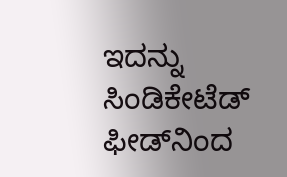ಇದನ್ನು ಸಿಂಡಿಕೇಟೆಡ್ ಫೀಡ್‌ನಿಂದ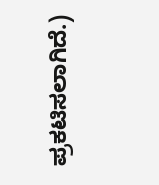ಪ್ರಕಟಿಸಲಾಗಿದೆ.)